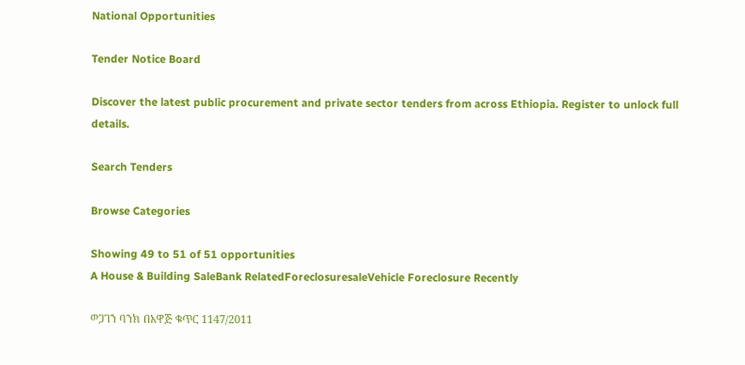National Opportunities

Tender Notice Board

Discover the latest public procurement and private sector tenders from across Ethiopia. Register to unlock full details.

Search Tenders

Browse Categories

Showing 49 to 51 of 51 opportunities
A House & Building SaleBank RelatedForeclosuresaleVehicle Foreclosure Recently

ወጋገን ባንክ በአዋጅ ቁጥር 1147/2011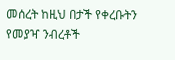መሰረት ከዚህ በታች የቀረቡትን የመያዣ ንብረቶች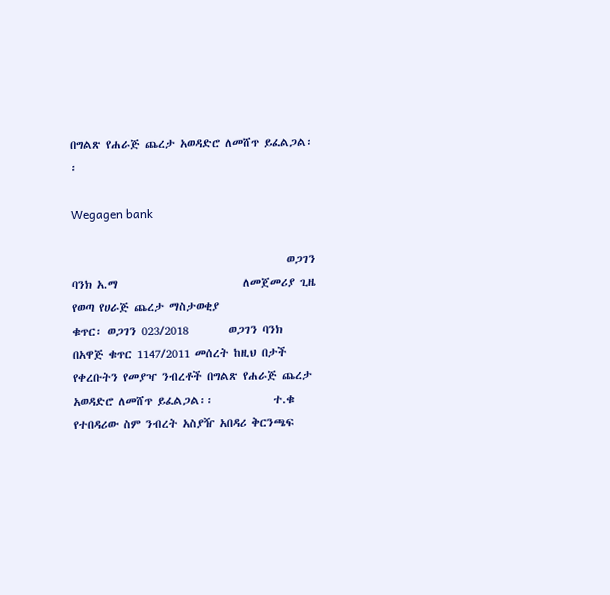በግልጽ የሐራጅ ጨረታ አወዳድሮ ለመሸጥ ይፈልጋል፡፡

Wegagen bank

                                           ወጋገን ባንክ አ.ማ                         ለመጀመሪያ ጊዜ የወጣ የሀራጅ ጨረታ ማስታወቂያ                               ቁጥር፡ ወጋገን 023/2018        ወጋገን ባንክ በአዋጅ ቁጥር 1147/2011 መሰረት ከዚህ በታች የቀረቡትን የመያዣ ንብረቶች በግልጽ የሐራጅ ጨረታ አወዳድሮ ለመሸጥ ይፈልጋል፡፡            ተ.ቁ የተበዳሪው ስም ንብረት አስያዥ አበዳሪ ቅርንጫፍ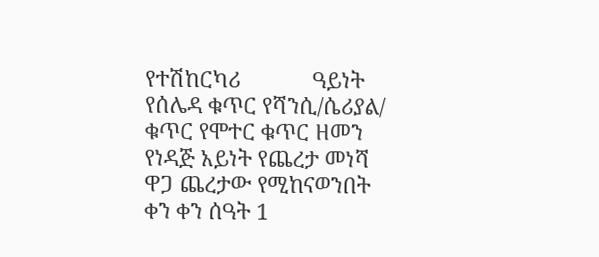የተሽከርካሪ            ዓይነት የሰሌዳ ቁጥር የሻንሲ/ሴሪያል/ ቁጥር የሞተር ቁጥር ዘመን የነዳጅ አይነት የጨረታ መነሻ        ዋጋ ጨረታው የሚከናወንበት ቀን ቀን ሰዓት 1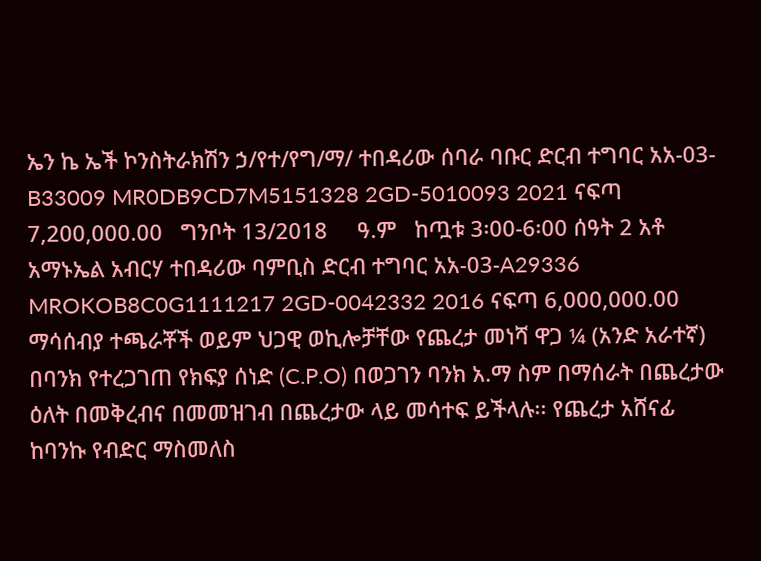ኤን ኬ ኤች ኮንስትራክሽን ኃ/የተ/የግ/ማ/ ተበዳሪው ሰባራ ባቡር ድርብ ተግባር አአ-03-B33009 MR0DB9CD7M5151328 2GD-5010093 2021 ናፍጣ 7,200,000.00   ግንቦት 13/2018     ዓ.ም   ከጧቱ 3፡00-6፡00 ሰዓት 2 አቶ አማኑኤል አብርሃ ተበዳሪው ባምቢስ ድርብ ተግባር አአ-03-A29336 MROKOB8C0G1111217 2GD-0042332 2016 ናፍጣ 6,000,000.00   ማሳሰብያ ተጫራቾች ወይም ህጋዊ ወኪሎቻቸው የጨረታ መነሻ ዋጋ ¼ (አንድ አራተኛ) በባንክ የተረጋገጠ የክፍያ ሰነድ (C.P.O) በወጋገን ባንክ አ.ማ ስም በማሰራት በጨረታው ዕለት በመቅረብና በመመዝገብ በጨረታው ላይ መሳተፍ ይችላሉ፡፡ የጨረታ አሸናፊ ከባንኩ የብድር ማስመለስ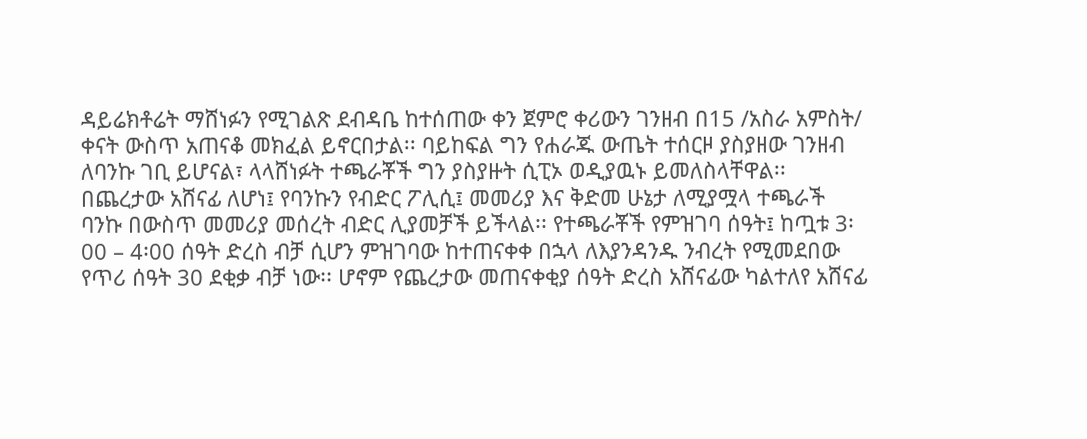ዳይሬክቶሬት ማሸነፉን የሚገልጽ ደብዳቤ ከተሰጠው ቀን ጀምሮ ቀሪውን ገንዘብ በ15 /አስራ አምስት/ ቀናት ውስጥ አጠናቆ መክፈል ይኖርበታል፡፡ ባይከፍል ግን የሐራጁ ውጤት ተሰርዞ ያስያዘው ገንዘብ ለባንኩ ገቢ ይሆናል፣ ላላሸነፉት ተጫራቾች ግን ያስያዙት ሲፒኦ ወዲያዉኑ ይመለስላቸዋል፡፡ በጨረታው አሸናፊ ለሆነ፤ የባንኩን የብድር ፖሊሲ፤ መመሪያ እና ቅድመ ሁኔታ ለሚያሟላ ተጫራች ባንኩ በውስጥ መመሪያ መሰረት ብድር ሊያመቻች ይችላል፡፡ የተጫራቾች የምዝገባ ሰዓት፤ ከጧቱ 3፡00 – 4፡00 ሰዓት ድረስ ብቻ ሲሆን ምዝገባው ከተጠናቀቀ በኋላ ለእያንዳንዱ ንብረት የሚመደበው የጥሪ ሰዓት 30 ደቂቃ ብቻ ነው፡፡ ሆኖም የጨረታው መጠናቀቂያ ሰዓት ድረስ አሸናፊው ካልተለየ አሸናፊ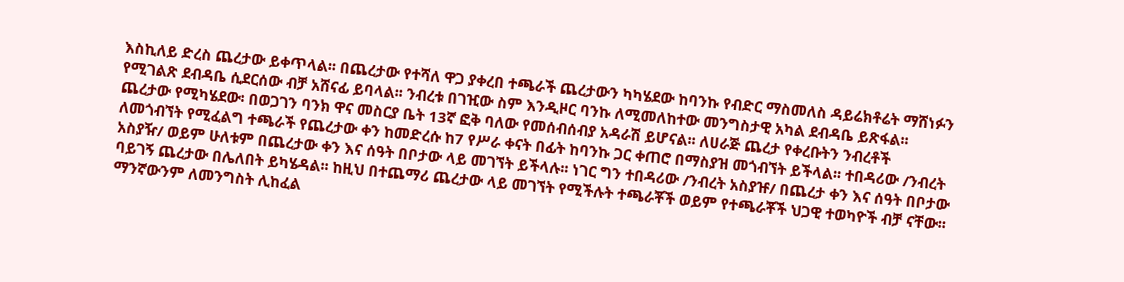እስኪለይ ድረስ ጨረታው ይቀጥላል፡፡ በጨረታው የተሻለ ዋጋ ያቀረበ ተጫራች ጨረታውን ካካሄደው ከባንኩ የብድር ማስመለስ ዳይሬክቶሬት ማሸነፉን የሚገልጽ ደብዳቤ ሲደርሰው ብቻ አሸናፊ ይባላል፡፡ ንብረቱ በገዢው ስም እንዲዞር ባንኩ ለሚመለከተው መንግስታዊ አካል ደብዳቤ ይጽፋል፡፡ ጨረታው የሚካሄደው፡ በወጋገን ባንክ ዋና መስርያ ቤት 13ኛ ፎቅ ባለው የመሰብሰብያ አዳራሽ ይሆናል፡፡ ለሀራጅ ጨረታ የቀረቡትን ንብረቶች ለመጎብኘት የሚፈልግ ተጫራች የጨረታው ቀን ከመድረሱ ከ7 የሥራ ቀናት በፊት ከባንኩ ጋር ቀጠሮ በማስያዝ መጎብኘት ይችላል፡፡ ተበዳሪው /ንብረት አስያዥ/ ወይም ሁለቱም በጨረታው ቀን እና ሰዓት በቦታው ላይ መገኘት ይችላሉ፡፡ ነገር ግን ተበዳሪው /ንብረት አስያዡ/ በጨረታ ቀን እና ሰዓት በቦታው ባይገኝ ጨረታው በሌለበት ይካሄዳል፡፡ ከዚህ በተጨማሪ ጨረታው ላይ መገኘት የሚችሉት ተጫራቾች ወይም የተጫራቾች ህጋዊ ተወካዮች ብቻ ናቸው፡፡ ማንኛውንም ለመንግስት ሊከፈል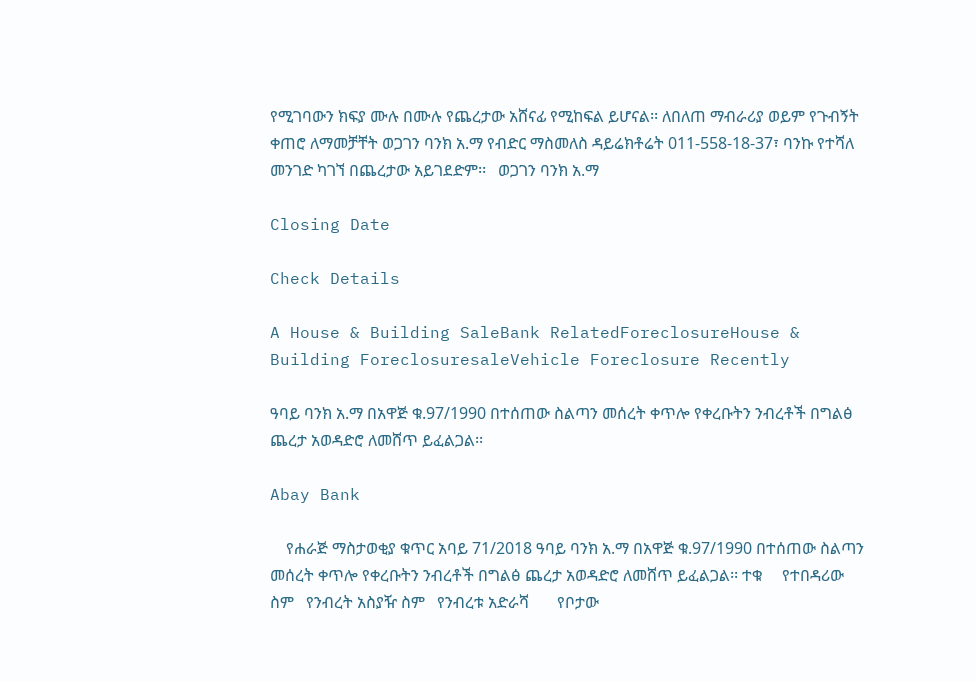የሚገባውን ክፍያ ሙሉ በሙሉ የጨረታው አሸናፊ የሚከፍል ይሆናል፡፡ ለበለጠ ማብራሪያ ወይም የጉብኝት ቀጠሮ ለማመቻቸት ወጋገን ባንክ አ.ማ የብድር ማስመለስ ዳይሬክቶሬት 011-558-18-37፣ ባንኩ የተሻለ መንገድ ካገኘ በጨረታው አይገደድም፡፡   ወጋገን ባንክ አ.ማ

Closing Date

Check Details

A House & Building SaleBank RelatedForeclosureHouse & Building ForeclosuresaleVehicle Foreclosure Recently

ዓባይ ባንክ አ.ማ በአዋጅ ቁ.97/1990 በተሰጠው ስልጣን መሰረት ቀጥሎ የቀረቡትን ንብረቶች በግልፅ ጨረታ አወዳድሮ ለመሸጥ ይፈልጋል፡፡

Abay Bank

    የሐራጅ ማስታወቂያ ቁጥር አባይ 71/2018 ዓባይ ባንክ አ.ማ በአዋጅ ቁ.97/1990 በተሰጠው ስልጣን መሰረት ቀጥሎ የቀረቡትን ንብረቶች በግልፅ ጨረታ አወዳድሮ ለመሸጥ ይፈልጋል፡፡ ተቁ     የተበዳሪው ስም   የንብረት አስያዥ ስም   የንብረቱ አድራሻ       የቦታው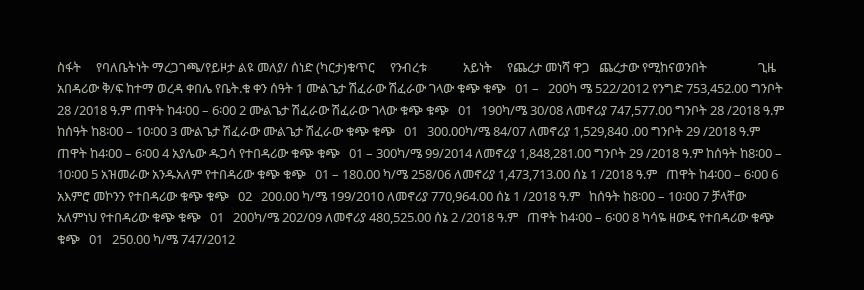ስፋት     የባለቤትነት ማረጋገጫ/የይዞታ ልዩ መለያ/ ሰነድ (ካርታ)ቁጥር     የንብረቱ            አይነት     የጨረታ መነሻ ዋጋ   ጨረታው የሚከናወንበት                 ጊዜ አበዳሪው ቅ/ፍ ከተማ ወረዳ ቀበሌ የቤት.ቁ ቀን ሰዓት 1 ሙልጌታ ሽፈራው ሽፈራው ገላው ቁጭ ቁጭ   01 –   200ካ ሜ 522/2012 የንግድ 753,452.00 ግንቦት 28 /2018 ዓ.ም ጠዋት ከ4፡00 – 6፡00 2 ሙልጌታ ሽፈራው ሽፈራው ገላው ቁጭ ቁጭ   01   190ካ/ሜ 30/08 ለመኖሪያ 747,577.00 ግንቦት 28 /2018 ዓ.ም ከሰዓት ከ8፡00 – 10፡00 3 ሙልጌታ ሽፈራው ሙልጌታ ሽፈራው ቁጭ ቁጭ   01   300.00ካ/ሜ 84/07 ለመኖሪያ 1,529,840 .00 ግንቦት 29 /2018 ዓ.ም ጠዋት ከ4፡00 – 6፡00 4 አያሌው ዱጋሳ የተበዳሪው ቁጭ ቁጭ   01 – 300ካ/ሜ 99/2014 ለመኖሪያ 1,848,281.00 ግንቦት 29 /2018 ዓ.ም ከሰዓት ከ8፡00 – 10፡00 5 አዝመራው አንዱአለም የተበዳሪው ቁጭ ቁጭ   01 – 180.00 ካ/ሜ 258/06 ለመኖሪያ 1,473,713.00 ሰኔ 1 /2018 ዓ.ም   ጠዋት ከ4፡00 – 6፡00 6 አእምሮ መኮንን የተበዳሪው ቁጭ ቁጭ   02   200.00 ካ/ሜ 199/2010 ለመኖሪያ 770,964.00 ሰኔ 1 /2018 ዓ.ም   ከሰዓት ከ8፡00 – 10፡00 7 ቻላቸው አለምነህ የተበዳሪው ቁጭ ቁጭ   01   200ካ/ሜ 202/09 ለመኖሪያ 480,525.00 ሰኔ 2 /2018 ዓ.ም   ጠዋት ከ4፡00 – 6፡00 8 ካሳዬ ዘውዴ የተበዳሪው ቁጭ ቁጭ   01   250.00 ካ/ሜ 747/2012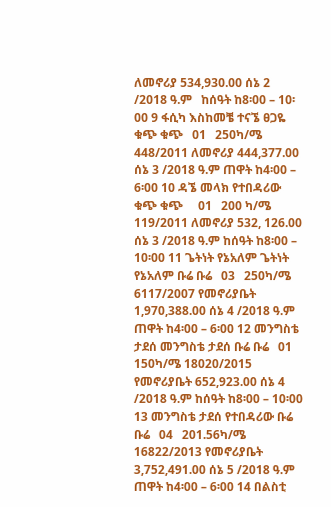ለመኖሪያ 534,930.00 ሰኔ 2 /2018 ዓ.ም   ከሰዓት ከ8፡00 – 10፡00 9 ፋሲካ እስከመቼ ተናኜ ፀጋዬ ቁጭ ቁጭ   01   250ካ/ሜ 448/2011 ለመኖሪያ 444,377.00 ሰኔ 3 /2018 ዓ.ም ጠዋት ከ4፡00 – 6፡00 10 ዳኜ መላክ የተበዳሪው ቁጭ ቁጭ     01   200 ካ/ሜ 119/2011 ለመኖሪያ 532, 126.00 ሰኔ 3 /2018 ዓ.ም ከሰዓት ከ8፡00 – 10፡00 11 ጌትነት የኔአለም ጌትነት የኔአለም ቡሬ ቡሬ   03   250ካ/ሜ 6117/2007 የመኖሪያቤት 1,970,388.00 ሰኔ 4 /2018 ዓ.ም ጠዋት ከ4፡00 – 6፡00 12 መንግስቴ ታደሰ መንግስቴ ታደሰ ቡሬ ቡሬ   01   150ካ/ሜ 18020/2015 የመኖሪያቤት 652,923.00 ሰኔ 4 /2018 ዓ.ም ከሰዓት ከ8፡00 – 10፡00 13 መንግስቴ ታደሰ የተበዳሪው ቡሬ ቡሬ   04   201.56ካ/ሜ 16822/2013 የመኖሪያቤት 3,752,491.00 ሰኔ 5 /2018 ዓ.ም ጠዋት ከ4፡00 – 6፡00 14 በልስቲ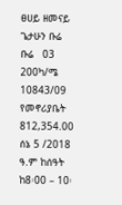ፀሀይ ዘመናይ ጌታሁን ቡሬ ቡሬ   03   200ካ/ሜ 10843/09 የመኖሪያቤት 812,354.00 ሰኔ 5 /2018 ዓ.ም ከሰዓት ከ8፡00 – 10፡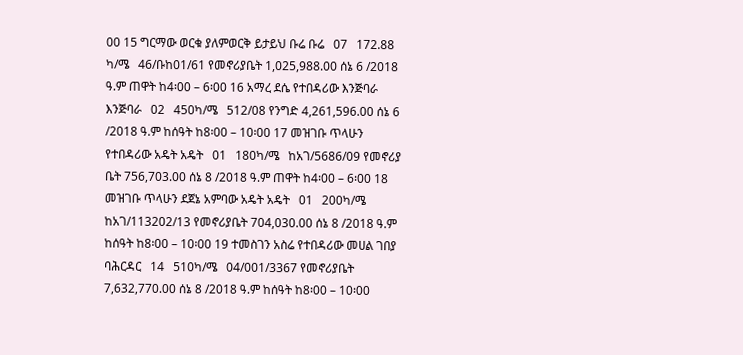00 15 ግርማው ወርቁ ያለምወርቅ ይታይህ ቡሬ ቡሬ   07   172.88 ካ/ሜ   46/ቡከ01/61 የመኖሪያቤት 1,025,988.00 ሰኔ 6 /2018 ዓ.ም ጠዋት ከ4፡00 – 6፡00 16 አማረ ደሴ የተበዳሪው እንጅባራ እንጅባራ   02   450ካ/ሜ   512/08 የንግድ 4,261,596.00 ሰኔ 6 /2018 ዓ.ም ከሰዓት ከ8፡00 – 10፡00 17 መዝገቡ ጥላሁን የተበዳሪው አዴት አዴት   01   180ካ/ሜ   ከአገ/5686/09 የመኖሪያ ቤት 756,703.00 ሰኔ 8 /2018 ዓ.ም ጠዋት ከ4፡00 – 6፡00 18 መዝገቡ ጥላሁን ደጀኔ አምባው አዴት አዴት   01   200ካ/ሜ   ከአገ/113202/13 የመኖሪያቤት 704,030.00 ሰኔ 8 /2018 ዓ.ም ከሰዓት ከ8፡00 – 10፡00 19 ተመስገን አስሬ የተበዳሪው መሀል ገበያ ባሕርዳር   14   510ካ/ሜ   04/001/3367 የመኖሪያቤት 7,632,770.00 ሰኔ 8 /2018 ዓ.ም ከሰዓት ከ8፡00 – 10፡00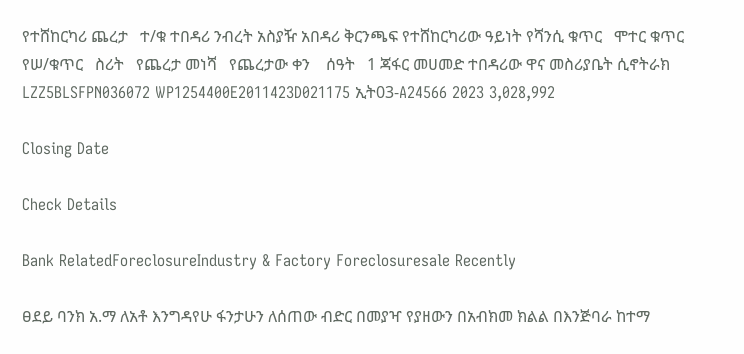የተሸከርካሪ ጨረታ   ተ/ቁ ተበዳሪ ንብረት አስያዥ አበዳሪ ቅርንጫፍ የተሸከርካሪው ዓይነት የሻንሲ ቁጥር   ሞተር ቁጥር   የሠ/ቁጥር   ስሪት   የጨረታ መነሻ   የጨረታው ቀን    ሰዓት   1 ጃፋር መሀመድ ተበዳሪው ዋና መስሪያቤት ሲኖትራክ LZZ5BLSFPN036072 WP1254400E2011423D021175 ኢት03-A24566 2023 3,028,992

Closing Date

Check Details

Bank RelatedForeclosureIndustry & Factory Foreclosuresale Recently

ፀደይ ባንክ አ.ማ ለአቶ እንግዳየሁ ፋንታሁን ለሰጠው ብድር በመያዣ የያዘውን በአብክመ ክልል በእንጅባራ ከተማ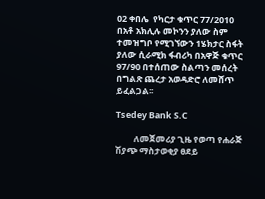02 ቀበሌ  የካርታ ቁጥር 77/2010 በአቶ አክሊሉ መኮንን ያለው ስም ተመዝግቦ የሚገኘውን 1ሄክታር ስፋት ያለው ሲራሚክ ፋብሪካ በአዋጅ ቁጥር 97/90 በተሰጠው ስልጣን መሰረት በግልጽ ጨረታ አወዳድሮ ለመሸጥ ይፈልጋል፡፡

Tsedey Bank S.C

         ለመጀመሪያ ጊዜ የወጣ የሐራጅ ሽያጭ ማስታወቂያ ፀደይ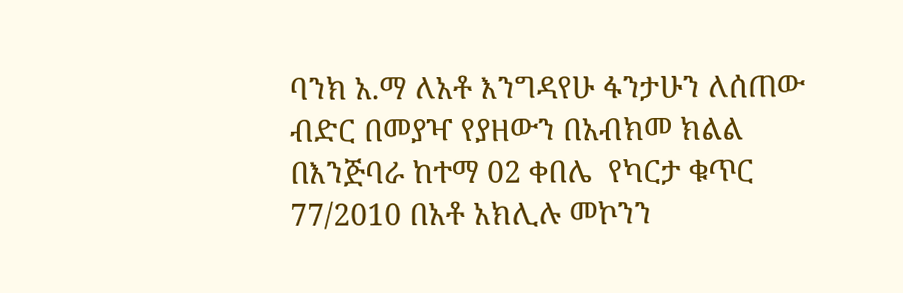ባንክ አ.ማ ለአቶ እንግዳየሁ ፋንታሁን ለሰጠው ብድር በመያዣ የያዘውን በአብክመ ክልል በእንጅባራ ከተማ 02 ቀበሌ  የካርታ ቁጥር 77/2010 በአቶ አክሊሉ መኮንን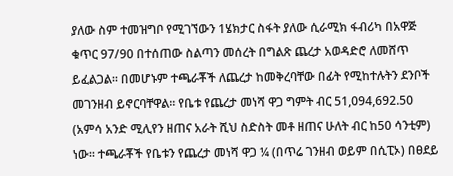ያለው ስም ተመዝግቦ የሚገኘውን 1ሄክታር ስፋት ያለው ሲራሚክ ፋብሪካ በአዋጅ ቁጥር 97/90 በተሰጠው ስልጣን መሰረት በግልጽ ጨረታ አወዳድሮ ለመሸጥ ይፈልጋል፡፡ በመሆኑም ተጫራቾች ለጨረታ ከመቅረባቸው በፊት የሚከተሉትን ደንቦች መገንዘብ ይኖርባቸዋል፡፡ የቤቱ የጨረታ መነሻ ዋጋ ግምት ብር 51,094,692.50 (አምሳ አንድ ሚሊየን ዘጠና አራት ሺህ ስድስት መቶ ዘጠና ሁለት ብር ከ50 ሳንቲም) ነው፡፡ ተጫራቾች የቤቱን የጨረታ መነሻ ዋጋ ¼ (በጥሬ ገንዘብ ወይም በሲፒኦ) በፀደይ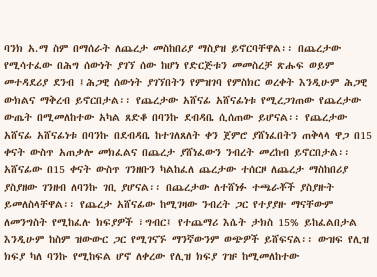ባንክ አ.ማ ስም በማሰራት ለጨረታ መስከበሪያ ማስያዝ ይኖርባቸዋል፡፡ በጨረታው የሚሳተፈው በሕግ ሰውነት ያገኘ ሰው ከሆነ የድርጅቱን መመስረቻ ጽሑፍ ወይም መተዳደሪያ ደንብ ፤ሕጋዊ ሰውነት ያገኘበትን የምዝገባ የምስክር ወረቀት እንዲሁም ሕጋዊ ውክልና ማቅረብ ይኖርበታል፡፡ የጨረታው አሸናፊ አሸናፊነቱ የሚረጋገጠው የጨረታው ውጤት በሚመለከተው አካል ጸድቆ በባንኩ ደብዳቤ ሲሰጠው ይሆናል፡፡ የጨረታው አሸናፊ አሸናፊነቱ በባንኩ በደብዳቤ ከተገለጸለት ቀን ጀምሮ ያሸነፈበትን ጠቅላላ ዋጋ በ15 ቀናት ውስጥ አጠቃሎ መክፈልና በጨረታ ያሸነፈውን ንብረት መረከብ ይኖርበታል፡፡ አሸናፊው በ15 ቀናት ውስጥ ገንዘቡን ካልከፈለ ጨረታው ተሰርዞ ለጨረታ ማስከበሪያ ያስያዘው ገንዘብ ለባንኩ ገቢ ያሆናል፡፡ በጨረታው ለተሸነፉ ተጫራቾች ያስያዙት ይመለስላቸዋል፡፡ የጨረታ አሸናፊው ከሚገዛው ንብረት ጋር የተያያዙ ማናቸውም ለመንግስት የሚከፈሉ ክፍያዎች ፣ግብር፤ የተጨማሪ እሴት ታክስ 15% ይከፈልበታል እንዲሁም ከስም ዝውውር ጋር የሚገናኙ ማንኛውንም ወጭዎች ይሸፍናል፡፡ ውዝፍ የሊዝ ክፍያ ካለ ባንኩ የሚከፍል ሆኖ ለቀረው የሊዝ ክፍያ ገዡ ከሚመለከተው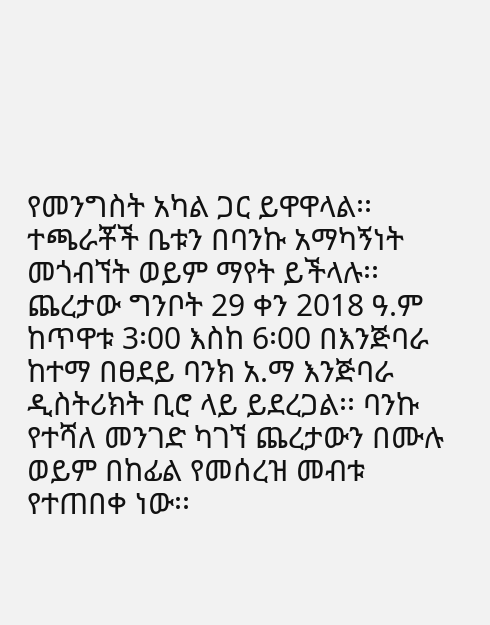የመንግስት አካል ጋር ይዋዋላል፡፡ ተጫራቾች ቤቱን በባንኩ አማካኝነት መጎብኘት ወይም ማየት ይችላሉ፡፡ ጨረታው ግንቦት 29 ቀን 2018 ዓ.ም ከጥዋቱ 3፡00 እስከ 6፡00 በእንጅባራ ከተማ በፀደይ ባንክ አ.ማ እንጅባራ ዲስትሪክት ቢሮ ላይ ይደረጋል፡፡ ባንኩ የተሻለ መንገድ ካገኘ ጨረታውን በሙሉ ወይም በከፊል የመሰረዝ መብቱ የተጠበቀ ነው፡፡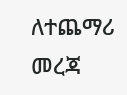ለተጨማሪ መረጃ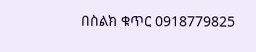በስልክ ቁጥር 0918779825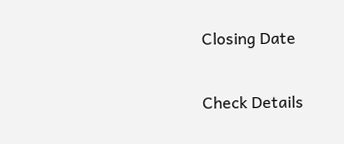Closing Date

Check Details